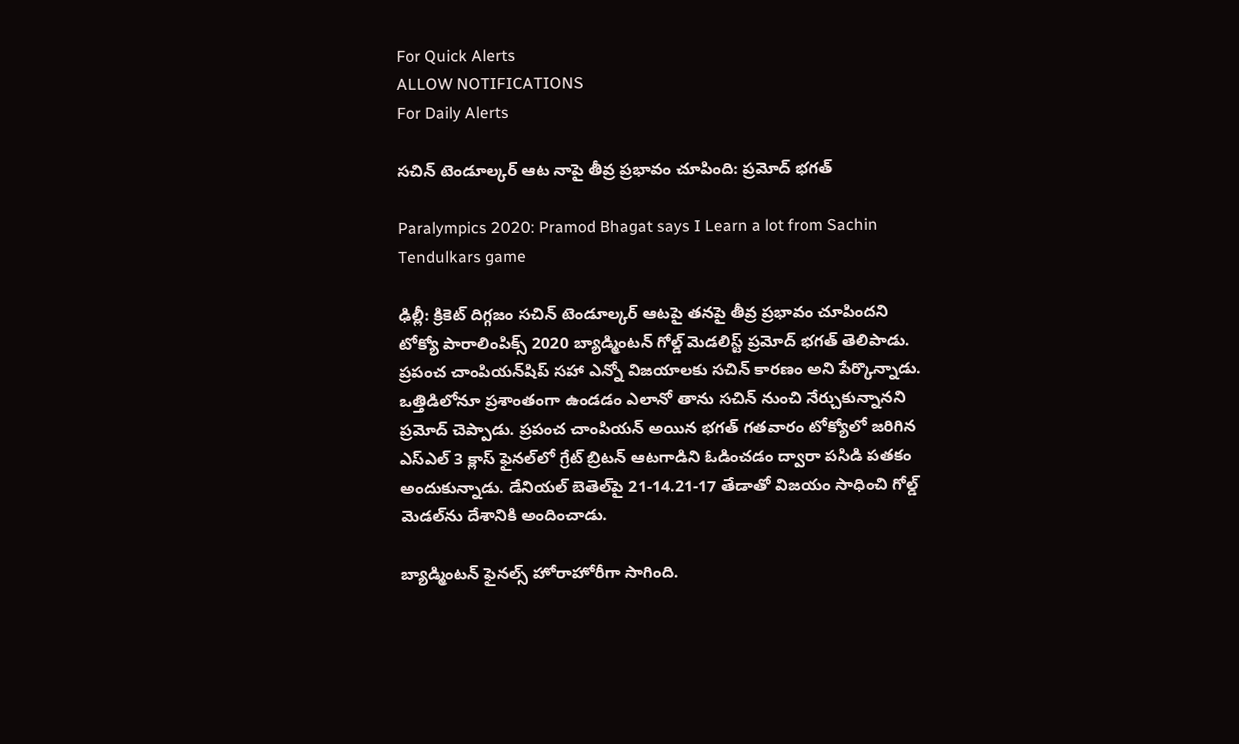For Quick Alerts
ALLOW NOTIFICATIONS
For Daily Alerts

సచిన్ టెండూల్కర్ ఆట నాపై తీవ్ర ప్రభావం చూపింది: ప్రమోద్ భగత్

Paralympics 2020: Pramod Bhagat says I Learn a lot from Sachin Tendulkars game

ఢిల్లీ: క్రికెట్ దిగ్గజం సచిన్ టెండూల్కర్ ఆటపై తనపై తీవ్ర ప్రభావం చూపిందని టోక్యో పారాలింపిక్స్ 2020 బ్యాడ్మింటన్ గోల్డ్ మెడలిస్ట్ ప్రమోద్ భగత్ తెలిపాడు. ప్రపంచ చాంపియన్‌షిప్ సహా ఎన్నో విజయాలకు సచిన్ కారణం అని పేర్కొన్నాడు. ఒత్తిడిలోనూ ప్రశాంతంగా ఉండడం ఎలానో తాను సచిన్ నుంచి నేర్చుకున్నానని ప్రమోద్ చెప్పాడు. ప్రపంచ చాంపియన్ అయిన భగత్ గతవారం టోక్యోలో జరిగిన ఎస్ఎల్ 3 క్లాస్ ఫైనల్‌లో గ్రేట్ బ్రిటన్ ఆటగాడిని ఓడించడం ద్వారా పసిడి పతకం అందుకున్నాడు. డేనియల్ బెతెల్‌పై 21-14.21-17 తేడాతో విజయం సాధించి గోల్డ్ మెడల్‌ను దేశానికి అందించాడు.

బ్యాడ్మింటన్ ఫైనల్స్ హోరాహోరీగా సాగింది.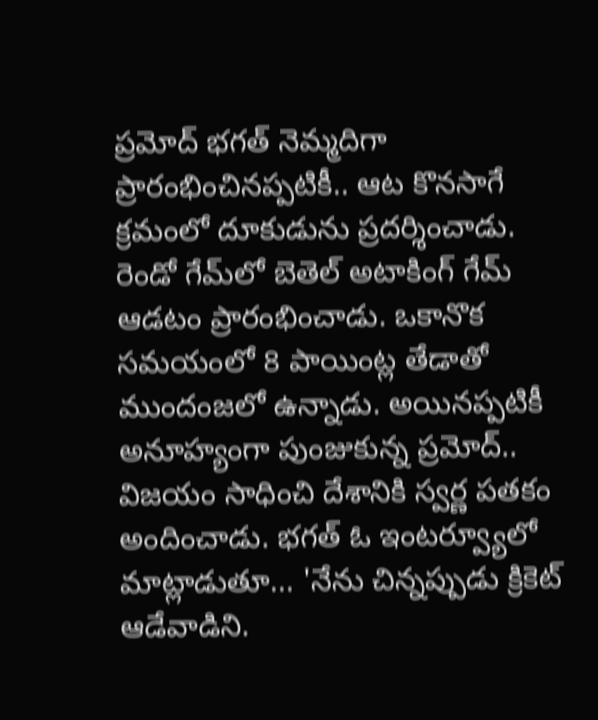ప్రమోద్ భగత్ నెమ్మదిగా ప్రారంభించినప్పటికీ.. ఆట కొనసాగే క్రమంలో దూకుడును ప్రదర్శించాడు. రెండో గేమ్‌లో బెతెల్ అటాకింగ్ గేమ్ ఆడటం ప్రారంభించాడు. ఒకానొక సమయంలో 8 పాయింట్ల తేడాతో ముందంజలో ఉన్నాడు. అయినప్పటికీ అనూహ్యంగా పుంజుకున్న ప్రమోద్.. విజయం సాధించి దేశానికి స్వర్ణ పతకం అందించాడు. భగత్ ఓ ఇంటర్వ్యూలో మాట్లాడుతూ... 'నేను చిన్నప్పుడు క్రికెట్ ఆడేవాడిని.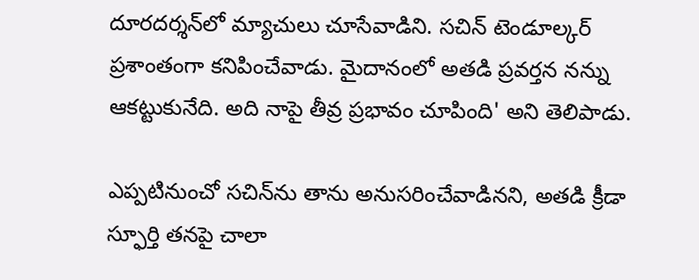దూరదర్శన్‌లో మ్యాచులు చూసేవాడిని. సచిన్ టెండూల్కర్ ప్రశాంతంగా కనిపించేవాడు. మైదానంలో అతడి ప్రవర్తన నన్ను ఆకట్టుకునేది. అది నాపై తీవ్ర ప్రభావం చూపింది' అని తెలిపాడు.

ఎప్పటినుంచో సచిన్‌ను తాను అనుసరించేవాడినని, అతడి క్రీడా స్ఫూర్తి తనపై చాలా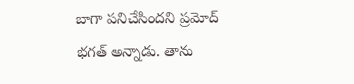బాగా పనిచేసిందని ప్రమోద్ భగత్ అన్నాడు. తాను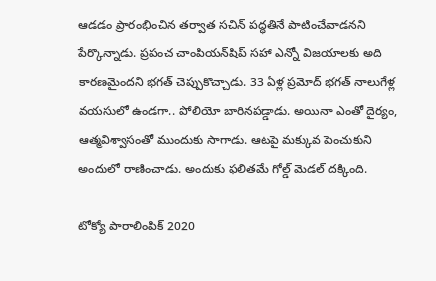ఆడడం ప్రారంభించిన తర్వాత సచిన్ పద్ధతినే పాటించేవాడనని పేర్కొన్నాడు. ప్రపంచ చాంపియన్‌షిప్ సహా ఎన్నో విజయాలకు అది కారణమైందని భగత్ చెప్పుకొచ్చాడు. 33 ఏళ్ల ప్రమోద్ భగత్ నాలుగేళ్ల వయసులో ఉండగా.. పోలియో బారినపడ్డాడు. అయినా ఎంతో దైర్యం, ఆత్మవిశ్వాసంతో ముందుకు సాగాడు. ఆటపై మక్కువ పెంచుకుని అందులో రాణించాడు. అందుకు ఫలితమే గోల్డ్ మెడల్ దక్కింది.

టోక్యో పారాలింపిక్ 2020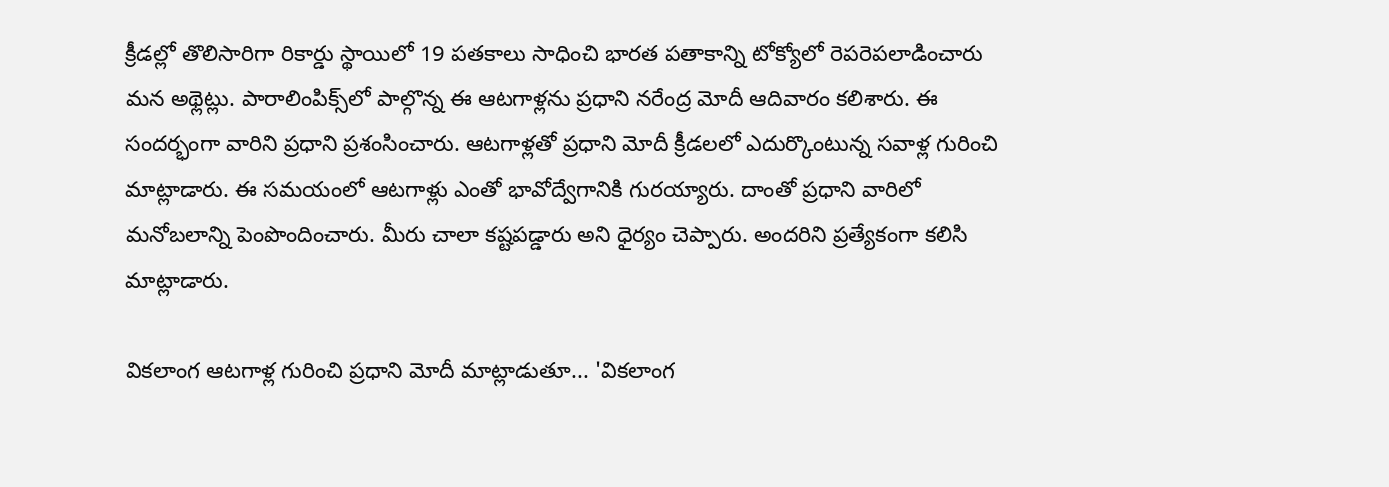క్రీడల్లో తొలిసారిగా రికార్డు స్థాయిలో 19 పతకాలు సాధించి భారత పతాకాన్ని టోక్యోలో రెపరెపలాడించారు మన అథ్లెట్లు. పారాలింపిక్స్‌లో పాల్గొన్న ఈ ఆటగాళ్లను ప్రధాని నరేంద్ర మోదీ ఆదివారం కలిశారు. ఈ సందర్భంగా వారిని ప్రధాని ప్రశంసించారు. ఆటగాళ్లతో ప్రధాని మోదీ క్రీడలలో ఎదుర్కొంటున్న సవాళ్ల గురించి మాట్లాడారు. ఈ సమయంలో ఆటగాళ్లు ఎంతో భావోద్వేగానికి గురయ్యారు. దాంతో ప్రధాని వారిలో మనోబలాన్ని పెంపొందించారు. మీరు చాలా కష్టపడ్డారు అని ధైర్యం చెప్పారు. అందరిని ప్రత్యేకంగా కలిసి మాట్లాడారు.

వికలాంగ ఆటగాళ్ల గురించి ప్రధాని మోదీ మాట్లాడుతూ... 'వికలాంగ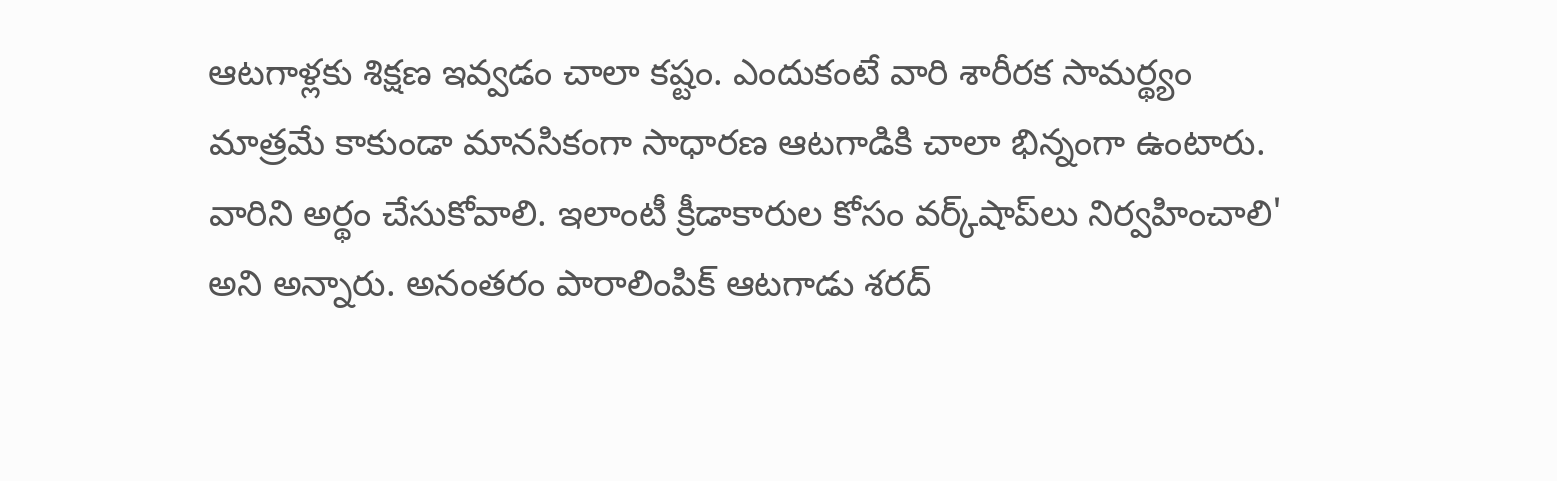ఆటగాళ్లకు శిక్షణ ఇవ్వడం చాలా కష్టం. ఎందుకంటే వారి శారీరక సామర్థ్యం మాత్రమే కాకుండా మానసికంగా సాధారణ ఆటగాడికి చాలా భిన్నంగా ఉంటారు. వారిని అర్థం చేసుకోవాలి. ఇలాంటీ క్రీడాకారుల కోసం వర్క్‌షాప్‌లు నిర్వహించాలి' అని అన్నారు. అనంతరం పారాలింపిక్ ఆటగాడు శరద్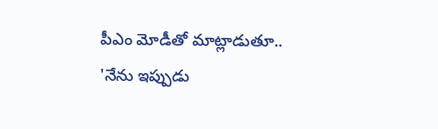పీఎం మోడీతో మాట్లాడుతూ.. 'నేను ఇప్పుడు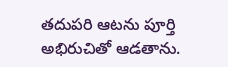తదుపరి ఆటను పూర్తి అభిరుచితో ఆడతాను.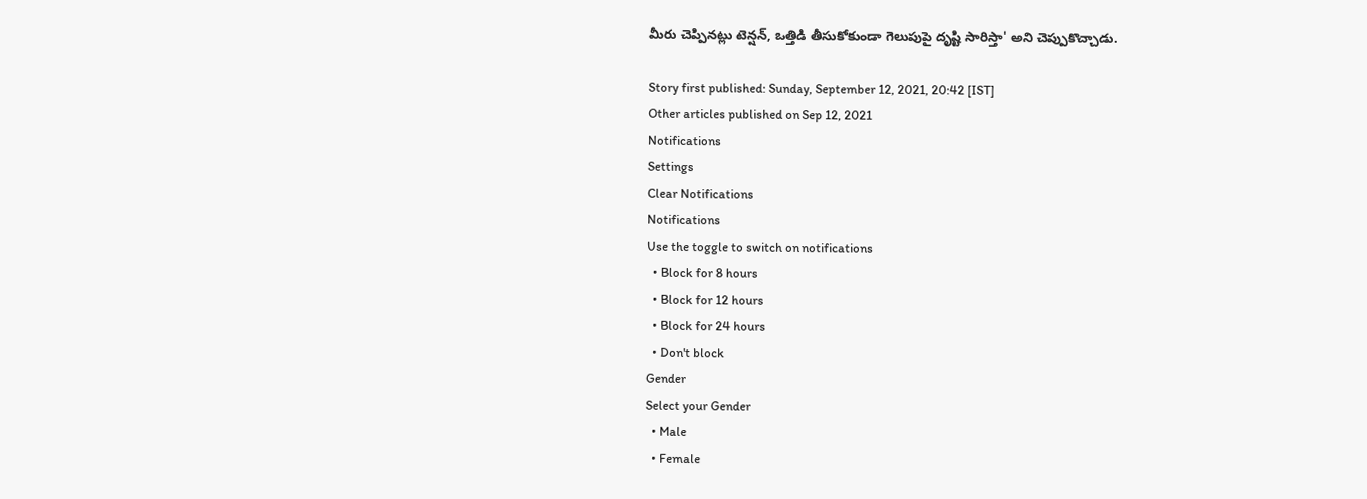మీరు చెప్పినట్లు టెన్షన్, ఒత్తిడి తీసుకోకుండా గెలుపుపై దృష్టి సారిస్తా' అని చెప్పుకొచ్చాడు.

Story first published: Sunday, September 12, 2021, 20:42 [IST]
Other articles published on Sep 12, 2021
Notifications
Settings
Clear Notifications
Notifications
Use the toggle to switch on notifications
  • Block for 8 hours
  • Block for 12 hours
  • Block for 24 hours
  • Don't block
Gender
Select your Gender
  • Male
  • Female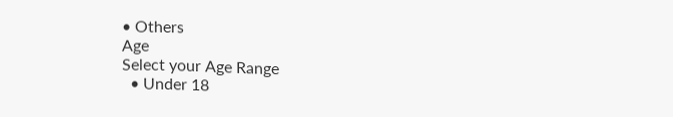• Others
Age
Select your Age Range
  • Under 18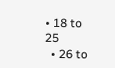• 18 to 25
  • 26 to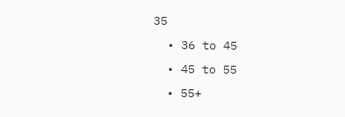35
  • 36 to 45
  • 45 to 55
  • 55+